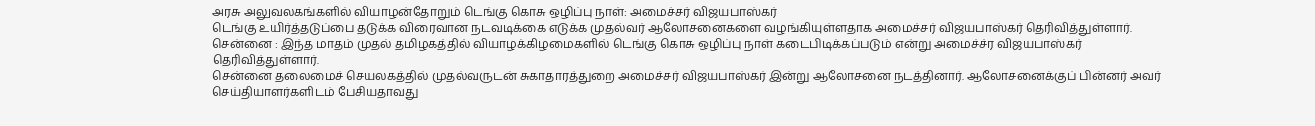அரசு அலுவலகங்களில் வியாழன்தோறும் டெங்கு கொசு ஒழிப்பு நாள்: அமைச்சர் விஜயபாஸ்கர்
டெங்கு உயிர்த்தடுப்பை தடுக்க விரைவான நடவடிக்கை எடுக்க முதல்வர் ஆலோசனைகளை வழங்கியுள்ளதாக அமைச்சர் விஜயபாஸ்கர் தெரிவித்துள்ளார்.
சென்னை : இந்த மாதம் முதல் தமிழகத்தில் வியாழக்கிழமைகளில் டெங்கு கொசு ஒழிப்பு நாள் கடைபிடிக்கப்படும் என்று அமைச்ச்ர விஜயபாஸ்கர் தெரிவித்துள்ளார்.
சென்னை தலைமைச் செயலகத்தில் முதல்வருடன் சுகாதாரத்துறை அமைச்சர் விஜயபாஸ்கர் இன்று ஆலோசனை நடத்தினார். ஆலோசனைக்குப் பின்னர் அவர் செய்தியாளர்களிடம் பேசியதாவது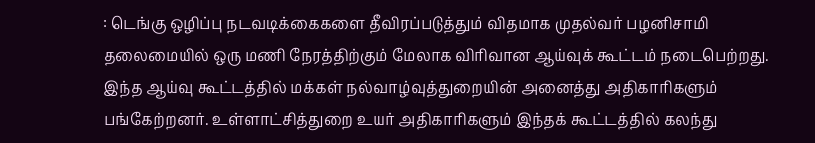: டெங்கு ஒழிப்பு நடவடிக்கைகளை தீவிரப்படுத்தும் விதமாக முதல்வர் பழனிசாமி தலைமையில் ஒரு மணி நேரத்திற்கும் மேலாக விரிவான ஆய்வுக் கூட்டம் நடைபெற்றது.
இந்த ஆய்வு கூட்டத்தில் மக்கள் நல்வாழ்வுத்துறையின் அனைத்து அதிகாரிகளும் பங்கேற்றனர். உள்ளாட்சித்துறை உயர் அதிகாரிகளும் இந்தக் கூட்டத்தில் கலந்து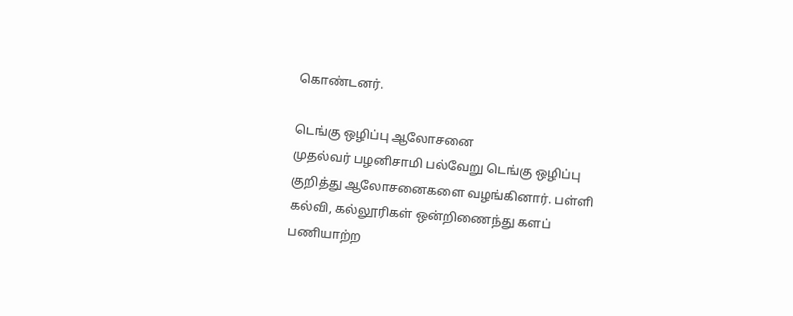கொண்டனர்.

டெங்கு ஒழிப்பு ஆலோசனை
முதல்வர் பழனிசாமி பல்வேறு டெங்கு ஒழிப்பு குறித்து ஆலோசனைகளை வழங்கினார். பள்ளி கல்வி, கல்லூரிகள் ஒன்றிணைந்து களப் பணியாற்ற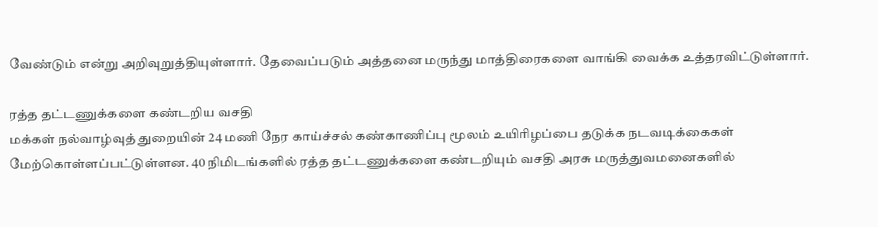வேண்டும் என்று அறிவுறுத்தியுள்ளார். தேவைப்படும் அத்தனை மருந்து மாத்திரைகளை வாங்கி வைக்க உத்தரவிட்டுள்ளார்.

ரத்த தட்டணுக்களை கண்டறிய வசதி
மக்கள் நல்வாழ்வுத் துறையின் 24 மணி நேர காய்ச்சல் கண்காணிப்பு மூலம் உயிரிழப்பை தடுக்க நடவடிக்கைகள் மேற்கொள்ளப்பட்டுள்ளன. 40 நிமிடங்களில் ரத்த தட்டணுக்களை கண்டறியும் வசதி அரசு மருத்துவமனைகளில்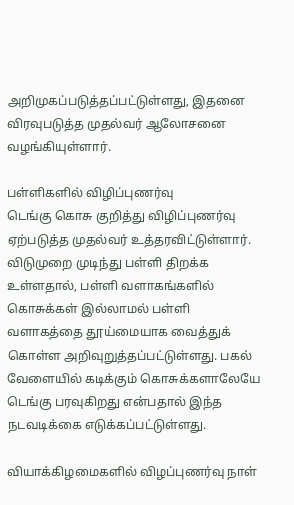அறிமுகப்படுத்தப்பட்டுள்ளது, இதனை விரவுபடுத்த முதல்வர் ஆலோசனை வழங்கியுள்ளார்.

பள்ளிகளில் விழிப்புணர்வு
டெங்கு கொசு குறித்து விழிப்புணர்வு ஏற்படுத்த முதல்வர் உத்தரவிட்டுள்ளார். விடுமுறை முடிந்து பள்ளி திறக்க உள்ளதால், பள்ளி வளாகங்களில் கொசுக்கள் இல்லாமல் பள்ளி வளாகத்தை தூய்மையாக வைத்துக் கொள்ள அறிவுறுத்தப்பட்டுள்ளது. பகல் வேளையில் கடிக்கும் கொசுக்களாலேயே டெங்கு பரவுகிறது என்பதால் இந்த நடவடிக்கை எடுக்கப்பட்டுள்ளது.

வியாக்கிழமைகளில் விழப்புணர்வு நாள்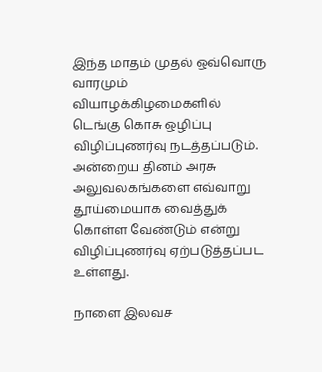இந்த மாதம் முதல் ஒவ்வொரு வாரமும் வியாழக்கிழமைகளில் டெங்கு கொசு ஒழிப்பு விழிப்புணர்வு நடத்தப்படும். அன்றைய தினம் அரசு அலுவலகங்களை எவ்வாறு தூய்மையாக வைத்துக் கொள்ள வேண்டும் என்று விழிப்புணர்வு ஏற்படுத்தப்பட உள்ளது.

நாளை இலவச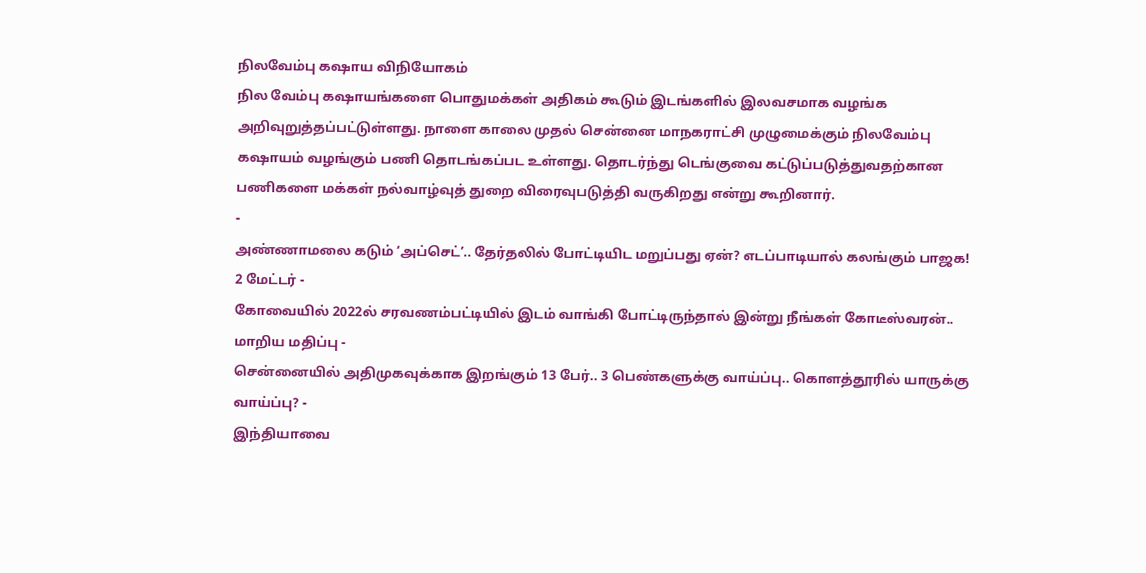நிலவேம்பு கஷாய விநியோகம்
நில வேம்பு கஷாயங்களை பொதுமக்கள் அதிகம் கூடும் இடங்களில் இலவசமாக வழங்க அறிவுறுத்தப்பட்டுள்ளது. நாளை காலை முதல் சென்னை மாநகராட்சி முழுமைக்கும் நிலவேம்பு கஷாயம் வழங்கும் பணி தொடங்கப்பட உள்ளது. தொடர்ந்து டெங்குவை கட்டுப்படுத்துவதற்கான பணிகளை மக்கள் நல்வாழ்வுத் துறை விரைவுபடுத்தி வருகிறது என்று கூறினார்.
-
அண்ணாமலை கடும் ‘அப்செட்’.. தேர்தலில் போட்டியிட மறுப்பது ஏன்? எடப்பாடியால் கலங்கும் பாஜக! 2 மேட்டர் -
கோவையில் 2022ல் சரவணம்பட்டியில் இடம் வாங்கி போட்டிருந்தால் இன்று நீங்கள் கோடீஸ்வரன்.. மாறிய மதிப்பு -
சென்னையில் அதிமுகவுக்காக இறங்கும் 13 பேர்.. 3 பெண்களுக்கு வாய்ப்பு.. கொளத்தூரில் யாருக்கு வாய்ப்பு? -
இந்தியாவை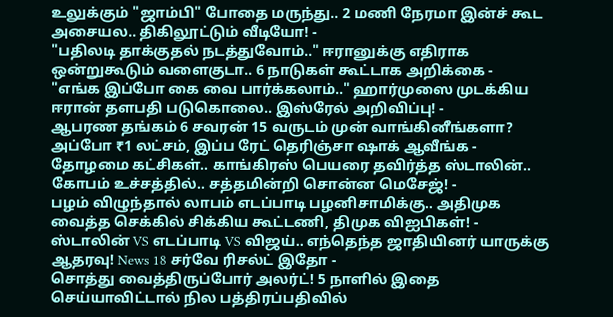உலுக்கும் "ஜாம்பி" போதை மருந்து.. 2 மணி நேரமா இன்ச் கூட அசையல.. திகிலூட்டும் வீடியோ! -
"பதிலடி தாக்குதல் நடத்துவோம்.." ஈரானுக்கு எதிராக ஒன்றுகூடும் வளைகுடா.. 6 நாடுகள் கூட்டாக அறிக்கை -
"எங்க இப்போ கை வை பார்க்கலாம்.." ஹார்முஸை முடக்கிய ஈரான் தளபதி படுகொலை.. இஸ்ரேல் அறிவிப்பு! -
ஆபரண தங்கம் 6 சவரன் 15 வருடம் முன் வாங்கினீங்களா? அப்போ ₹1 லட்சம், இப்ப ரேட் தெரிஞ்சா ஷாக் ஆவீங்க -
தோழமை கட்சிகள்.. காங்கிரஸ் பெயரை தவிர்த்த ஸ்டாலின்.. கோபம் உச்சத்தில்.. சத்தமின்றி சொன்ன மெசேஜ்! -
பழம் விழுந்தால் லாபம் எடப்பாடி பழனிசாமிக்கு.. அதிமுக வைத்த செக்கில் சிக்கிய கூட்டணி, திமுக விஐபிகள்! -
ஸ்டாலின் VS எடப்பாடி VS விஜய்.. எந்தெந்த ஜாதியினர் யாருக்கு ஆதரவு! News 18 சர்வே ரிசல்ட் இதோ -
சொத்து வைத்திருப்போர் அலர்ட்! 5 நாளில் இதை செய்யாவிட்டால் நில பத்திரப்பதிவில்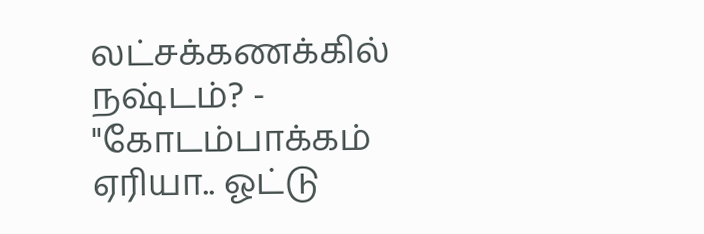லட்சக்கணக்கில் நஷ்டம்? -
"கோடம்பாக்கம் ஏரியா.. ஓட்டு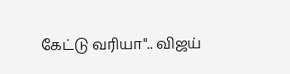கேட்டு வரியா".. விஜய்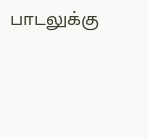பாடலுக்கு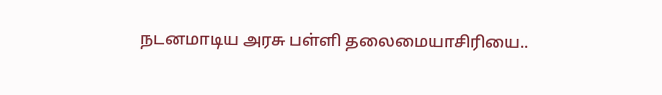நடனமாடிய அரசு பள்ளி தலைமையாசிரியை..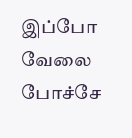இப்போ வேலை போச்சே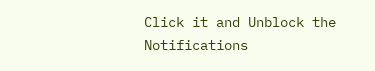Click it and Unblock the Notifications